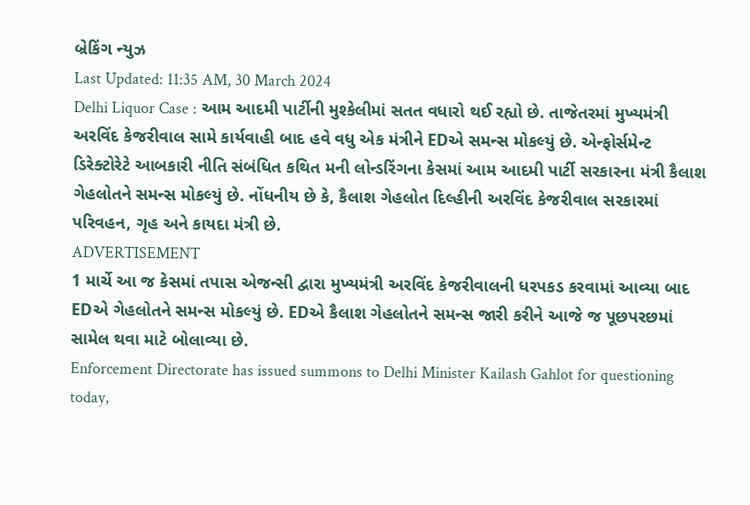બ્રેકિંગ ન્યુઝ
Last Updated: 11:35 AM, 30 March 2024
Delhi Liquor Case : આમ આદમી પાર્ટીની મુશ્કેલીમાં સતત વધારો થઈ રહ્યો છે. તાજેતરમાં મુખ્યમંત્રી અરવિંદ કેજરીવાલ સામે કાર્યવાહી બાદ હવે વધુ એક મંત્રીને EDએ સમન્સ મોકલ્યું છે. એન્ફોર્સમેન્ટ ડિરેક્ટોરેટે આબકારી નીતિ સંબંધિત કથિત મની લોન્ડરિંગના કેસમાં આમ આદમી પાર્ટી સરકારના મંત્રી કૈલાશ ગેહલોતને સમન્સ મોકલ્યું છે. નોંધનીય છે કે, કૈલાશ ગેહલોત દિલ્હીની અરવિંદ કેજરીવાલ સરકારમાં પરિવહન, ગૃહ અને કાયદા મંત્રી છે.
ADVERTISEMENT
1 માર્ચે આ જ કેસમાં તપાસ એજન્સી દ્વારા મુખ્યમંત્રી અરવિંદ કેજરીવાલની ધરપકડ કરવામાં આવ્યા બાદ EDએ ગેહલોતને સમન્સ મોકલ્યું છે. EDએ કૈલાશ ગેહલોતને સમન્સ જારી કરીને આજે જ પૂછપરછમાં સામેલ થવા માટે બોલાવ્યા છે.
Enforcement Directorate has issued summons to Delhi Minister Kailash Gahlot for questioning today,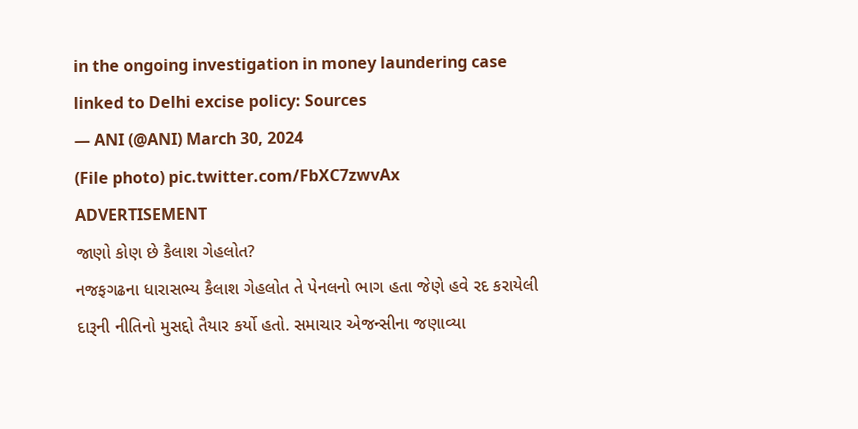in the ongoing investigation in money laundering case linked to Delhi excise policy: Sources
— ANI (@ANI) March 30, 2024
(File photo) pic.twitter.com/FbXC7zwvAx
ADVERTISEMENT
જાણો કોણ છે કૈલાશ ગેહલોત?
નજફગઢના ધારાસભ્ય કૈલાશ ગેહલોત તે પેનલનો ભાગ હતા જેણે હવે રદ કરાયેલી દારૂની નીતિનો મુસદ્દો તૈયાર કર્યો હતો. સમાચાર એજન્સીના જણાવ્યા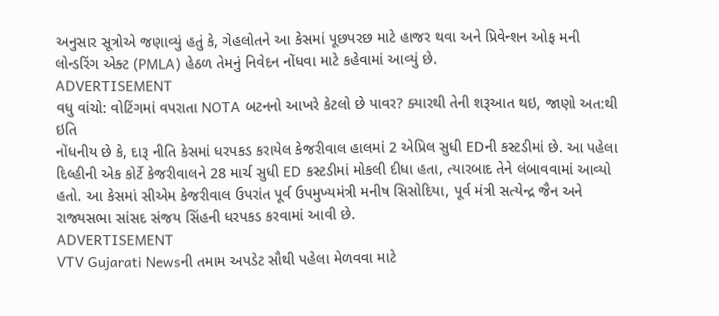અનુસાર સૂત્રોએ જણાવ્યું હતું કે, ગેહલોતને આ કેસમાં પૂછપરછ માટે હાજર થવા અને પ્રિવેન્શન ઓફ મની લોન્ડરિંગ એક્ટ (PMLA) હેઠળ તેમનું નિવેદન નોંધવા માટે કહેવામાં આવ્યું છે.
ADVERTISEMENT
વધુ વાંચો: વોટિંગમાં વપરાતા NOTA બટનનો આખરે કેટલો છે પાવર? ક્યારથી તેની શરૂઆત થઇ, જાણો અત:થી ઇતિ
નોંધનીય છે કે, દારૂ નીતિ કેસમાં ધરપકડ કરાયેલ કેજરીવાલ હાલમાં 2 એપ્રિલ સુધી EDની કસ્ટડીમાં છે. આ પહેલા દિલ્હીની એક કોર્ટે કેજરીવાલને 28 માર્ચ સુધી ED કસ્ટડીમાં મોકલી દીધા હતા, ત્યારબાદ તેને લંબાવવામાં આવ્યો હતો. આ કેસમાં સીએમ કેજરીવાલ ઉપરાંત પૂર્વ ઉપમુખ્યમંત્રી મનીષ સિસોદિયા, પૂર્વ મંત્રી સત્યેન્દ્ર જૈન અને રાજ્યસભા સાંસદ સંજય સિંહની ધરપકડ કરવામાં આવી છે.
ADVERTISEMENT
VTV Gujarati Newsની તમામ અપડેટ સૌથી પહેલા મેળવવા માટે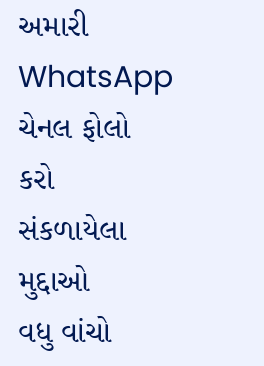અમારી WhatsApp ચેનલ ફોલો કરો
સંકળાયેલા મુદ્દાઓ
વધુ વાંચો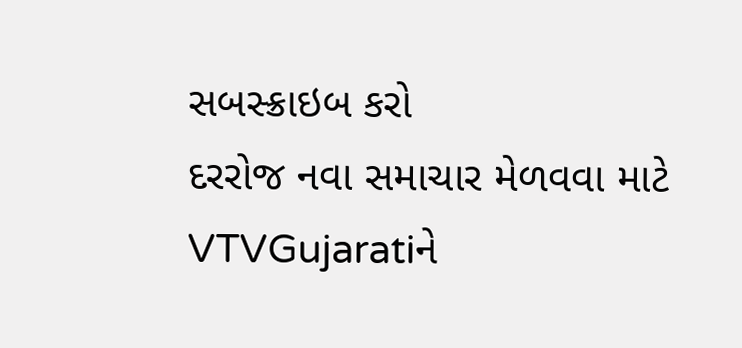સબસ્ક્રાઇબ કરો
દરરોજ નવા સમાચાર મેળવવા માટે VTVGujaratiને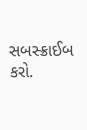સબસ્ક્રાઈબ કરો.